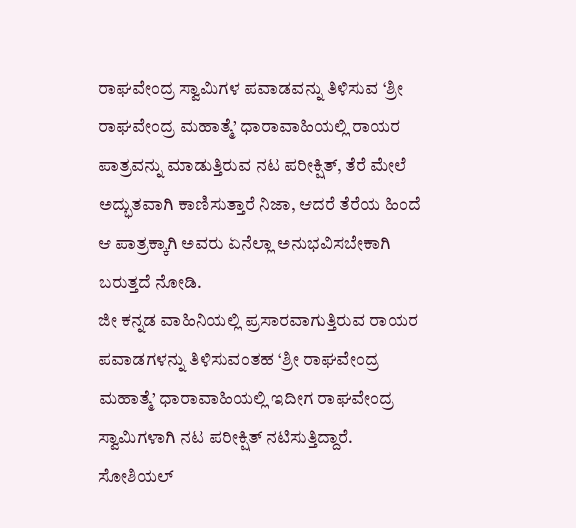ರಾಘವೇಂದ್ರ ಸ್ವಾಮಿಗಳ ಪವಾಡವನ್ನು ತಿಳಿಸುವ ‘ಶ್ರೀ ರಾಘವೇಂದ್ರ ಮಹಾತ್ಮೆ’ ಧಾರಾವಾಹಿಯಲ್ಲಿ ರಾಯರ ಪಾತ್ರವನ್ನು ಮಾಡುತ್ತಿರುವ ನಟ ಪರೀಕ್ಷಿತ್, ತೆರೆ ಮೇಲೆ ಅದ್ಭುತವಾಗಿ ಕಾಣಿಸುತ್ತಾರೆ ನಿಜಾ, ಆದರೆ ತೆರೆಯ ಹಿಂದೆ ಆ ಪಾತ್ರಕ್ಕಾಗಿ ಅವರು ಏನೆಲ್ಲಾ ಅನುಭವಿಸಬೇಕಾಗಿ ಬರುತ್ತದೆ ನೋಡಿ.
ಜೀ ಕನ್ನಡ ವಾಹಿನಿಯಲ್ಲಿ ಪ್ರಸಾರವಾಗುತ್ತಿರುವ ರಾಯರ ಪವಾಡಗಳನ್ನು ತಿಳಿಸುವಂತಹ ‘ಶ್ರೀ ರಾಘವೇಂದ್ರ ಮಹಾತ್ಮೆ’ ಧಾರಾವಾಹಿಯಲ್ಲಿ ಇದೀಗ ರಾಘವೇಂದ್ರ ಸ್ವಾಮಿಗಳಾಗಿ ನಟ ಪರೀಕ್ಷಿತ್ ನಟಿಸುತ್ತಿದ್ದಾರೆ. ಸೋಶಿಯಲ್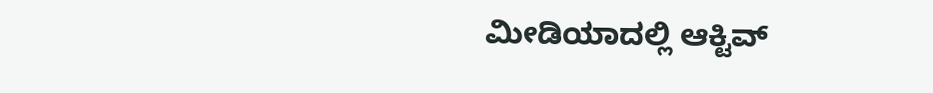ಮೀಡಿಯಾದಲ್ಲಿ ಆಕ್ಟಿವ್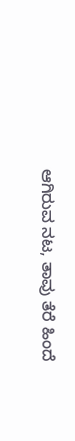ಆಗಿರುವ ನಟ, ತಾವು ತೆರೆ ಹಿಂದೆ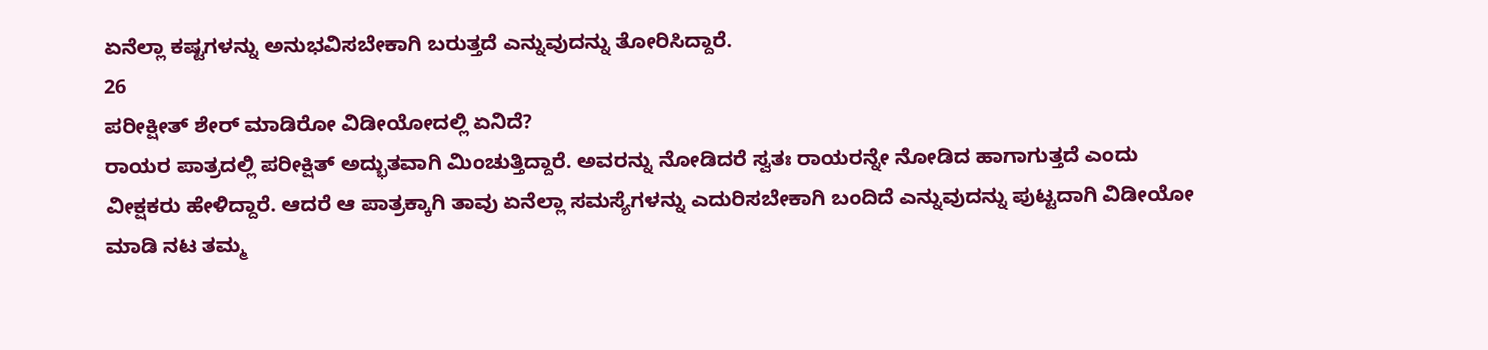ಏನೆಲ್ಲಾ ಕಷ್ಟಗಳನ್ನು ಅನುಭವಿಸಬೇಕಾಗಿ ಬರುತ್ತದೆ ಎನ್ನುವುದನ್ನು ತೋರಿಸಿದ್ದಾರೆ.
26
ಪರೀಕ್ಷೀತ್ ಶೇರ್ ಮಾಡಿರೋ ವಿಡೀಯೋದಲ್ಲಿ ಏನಿದೆ?
ರಾಯರ ಪಾತ್ರದಲ್ಲಿ ಪರೀಕ್ಷಿತ್ ಅದ್ಭುತವಾಗಿ ಮಿಂಚುತ್ತಿದ್ದಾರೆ. ಅವರನ್ನು ನೋಡಿದರೆ ಸ್ವತಃ ರಾಯರನ್ನೇ ನೋಡಿದ ಹಾಗಾಗುತ್ತದೆ ಎಂದು ವೀಕ್ಷಕರು ಹೇಳಿದ್ದಾರೆ. ಆದರೆ ಆ ಪಾತ್ರಕ್ಕಾಗಿ ತಾವು ಏನೆಲ್ಲಾ ಸಮಸ್ಯೆಗಳನ್ನು ಎದುರಿಸಬೇಕಾಗಿ ಬಂದಿದೆ ಎನ್ನುವುದನ್ನು ಪುಟ್ಟದಾಗಿ ವಿಡೀಯೋ ಮಾಡಿ ನಟ ತಮ್ಮ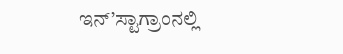ಇನ್’ಸ್ಟಾಗ್ರಾಂನಲ್ಲಿ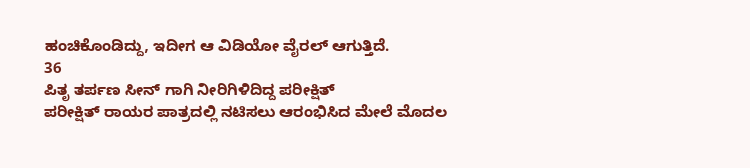ಹಂಚಿಕೊಂಡಿದ್ದು, ಇದೀಗ ಆ ವಿಡಿಯೋ ವೈರಲ್ ಆಗುತ್ತಿದೆ.
36
ಪಿತೃ ತರ್ಪಣ ಸೀನ್ ಗಾಗಿ ನೀರಿಗಿಳಿದಿದ್ದ ಪರೀಕ್ಷಿತ್
ಪರೀಕ್ಷಿತ್ ರಾಯರ ಪಾತ್ರದಲ್ಲಿ ನಟಿಸಲು ಆರಂಭಿಸಿದ ಮೇಲೆ ಮೊದಲ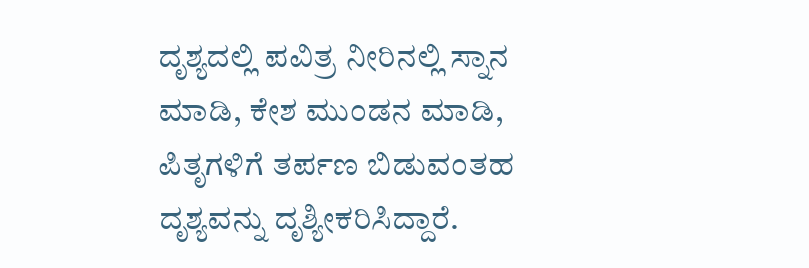ದೃಶ್ಯದಲ್ಲಿ ಪವಿತ್ರ ನೀರಿನಲ್ಲಿ ಸ್ನಾನ ಮಾಡಿ, ಕೇಶ ಮುಂಡನ ಮಾಡಿ, ಪಿತೃಗಳಿಗೆ ತರ್ಪಣ ಬಿಡುವಂತಹ ದೃಶ್ಯವನ್ನು ದೃಶ್ಯೀಕರಿಸಿದ್ದಾರೆ.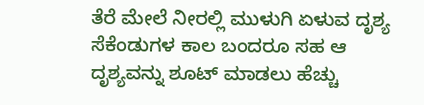ತೆರೆ ಮೇಲೆ ನೀರಲ್ಲಿ ಮುಳುಗಿ ಏಳುವ ದೃಶ್ಯ ಸೆಕೆಂಡುಗಳ ಕಾಲ ಬಂದರೂ ಸಹ ಆ ದೃಶ್ಯವನ್ನು ಶೂಟ್ ಮಾಡಲು ಹೆಚ್ಚು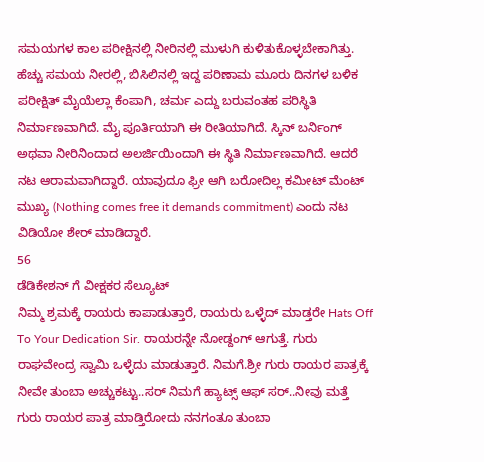ಸಮಯಗಳ ಕಾಲ ಪರೀಕ್ಷಿನಲ್ಲಿ ನೀರಿನಲ್ಲಿ ಮುಳುಗಿ ಕುಳಿತುಕೊಳ್ಳಬೇಕಾಗಿತ್ತು.
ಹೆಚ್ಚು ಸಮಯ ನೀರಲ್ಲಿ, ಬಿಸಿಲಿನಲ್ಲಿ ಇದ್ದ ಪರಿಣಾಮ ಮೂರು ದಿನಗಳ ಬಳಿಕ ಪರೀಕ್ಷಿತ್ ಮೈಯೆಲ್ಲಾ ಕೆಂಪಾಗಿ, ಚರ್ಮ ಎದ್ದು ಬರುವಂತಹ ಪರಿಸ್ಥಿತಿ ನಿರ್ಮಾಣವಾಗಿದೆ. ಮೈ ಪೂರ್ತಿಯಾಗಿ ಈ ರೀತಿಯಾಗಿದೆ. ಸ್ಕಿನ್ ಬರ್ನಿಂಗ್ ಅಥವಾ ನೀರಿನಿಂದಾದ ಅಲರ್ಜಿಯಿಂದಾಗಿ ಈ ಸ್ಥಿತಿ ನಿರ್ಮಾಣವಾಗಿದೆ. ಆದರೆ ನಟ ಆರಾಮವಾಗಿದ್ದಾರೆ. ಯಾವುದೂ ಫ್ರೀ ಆಗಿ ಬರೋದಿಲ್ಲ ಕಮೀಟ್ ಮೆಂಟ್ ಮುಖ್ಯ (Nothing comes free it demands commitment) ಎಂದು ನಟ ವಿಡಿಯೋ ಶೇರ್ ಮಾಡಿದ್ದಾರೆ.
56
ಡೆಡಿಕೇಶನ್ ಗೆ ವೀಕ್ಷಕರ ಸೆಲ್ಯೂಟ್
ನಿಮ್ಮ ಶ್ರಮಕ್ಕೆ ರಾಯರು ಕಾಪಾಡುತ್ತಾರೆ, ರಾಯರು ಒಳ್ಳೆದ್ ಮಾಡ್ತರೇ Hats Off To Your Dedication Sir. ರಾಯರನ್ನೇ ನೋಡ್ದಂಗ್ ಆಗುತ್ತೆ. ಗುರು ರಾಘವೇಂದ್ರ ಸ್ವಾಮಿ ಒಳ್ಳೆದು ಮಾಡುತ್ತಾರೆ. ನಿಮಗೆ.ಶ್ರೀ ಗುರು ರಾಯರ ಪಾತ್ರಕ್ಕೆ ನೀವೇ ತುಂಬಾ ಅಚ್ಚುಕಟ್ಟು..ಸರ್ ನಿಮಗೆ ಹ್ಯಾಟ್ಸ್ ಆಫ್ ಸರ್..ನೀವು ಮತ್ತೆ ಗುರು ರಾಯರ ಪಾತ್ರ ಮಾಡ್ತಿರೋದು ನನಗಂತೂ ತುಂಬಾ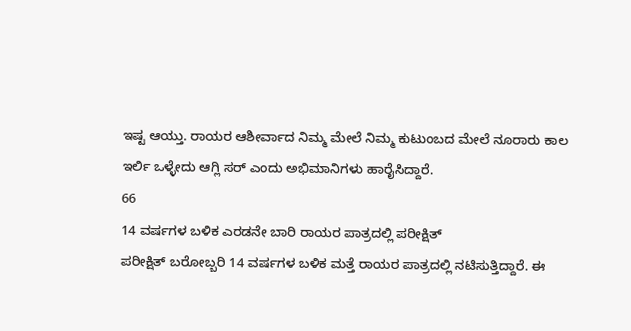ಇಷ್ಟ ಆಯ್ತು. ರಾಯರ ಆಶೀರ್ವಾದ ನಿಮ್ಮ ಮೇಲೆ ನಿಮ್ಮ ಕುಟುಂಬದ ಮೇಲೆ ನೂರಾರು ಕಾಲ ಇರ್ಲಿ ಒಳ್ಳೇದು ಆಗ್ಲಿ ಸರ್ ಎಂದು ಅಭಿಮಾನಿಗಳು ಹಾರೈಸಿದ್ದಾರೆ.
66
14 ವರ್ಷಗಳ ಬಳಿಕ ಎರಡನೇ ಬಾರಿ ರಾಯರ ಪಾತ್ರದಲ್ಲಿ ಪರೀಕ್ಷಿತ್
ಪರೀಕ್ಷಿತ್ ಬರೋಬ್ಬರಿ 14 ವರ್ಷಗಳ ಬಳಿಕ ಮತ್ತೆ ರಾಯರ ಪಾತ್ರದಲ್ಲಿ ನಟಿಸುತ್ತಿದ್ದಾರೆ. ಈ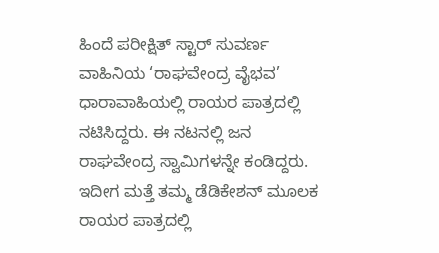ಹಿಂದೆ ಪರೀಕ್ಷಿತ್ ಸ್ಟಾರ್ ಸುವರ್ಣ ವಾಹಿನಿಯ ‘ರಾಘವೇಂದ್ರ ವೈಭವ’ ಧಾರಾವಾಹಿಯಲ್ಲಿ ರಾಯರ ಪಾತ್ರದಲ್ಲಿ ನಟಿಸಿದ್ದರು. ಈ ನಟನಲ್ಲಿ ಜನ ರಾಘವೇಂದ್ರ ಸ್ವಾಮಿಗಳನ್ನೇ ಕಂಡಿದ್ದರು. ಇದೀಗ ಮತ್ತೆ ತಮ್ಮ ಡೆಡಿಕೇಶನ್ ಮೂಲಕ ರಾಯರ ಪಾತ್ರದಲ್ಲಿ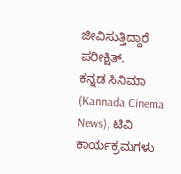ಜೀವಿಸುತ್ತಿದ್ದಾರೆ ಪರೀಕ್ಷಿತ್.
ಕನ್ನಡ ಸಿನಿಮಾ (Kannada Cinema News), ಟಿವಿ ಕಾರ್ಯಕ್ರಮಗಳು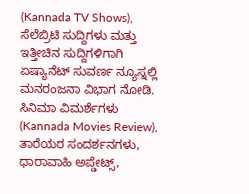(Kannada TV Shows), ಸೆಲೆಬ್ರಿಟಿ ಸುದ್ದಿಗಳು ಮತ್ತು ಇತ್ತೀಚಿನ ಸುದ್ದಿಗಳಿಗಾಗಿ ಏಷ್ಯಾನೆಟ್ ಸುವರ್ಣ ನ್ಯೂಸ್ನಲ್ಲಿ ಮನರಂಜನಾ ವಿಭಾಗ ನೋಡಿ. ಸಿನಿಮಾ ವಿಮರ್ಶೆಗಳು (Kannada Movies Review), ತಾರೆಯರ ಸಂದರ್ಶನಗಳು, ಧಾರಾವಾಹಿ ಅಪ್ಡೇಟ್ಸ್,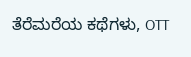ತೆರೆಮರೆಯ ಕಥೆಗಳು, OTT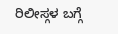ರಿಲೀಸ್ಗಳ ಬಗ್ಗೆ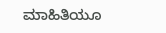ಮಾಹಿತಿಯೂ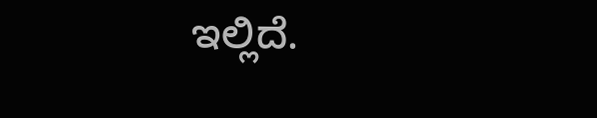ಇಲ್ಲಿದೆ.